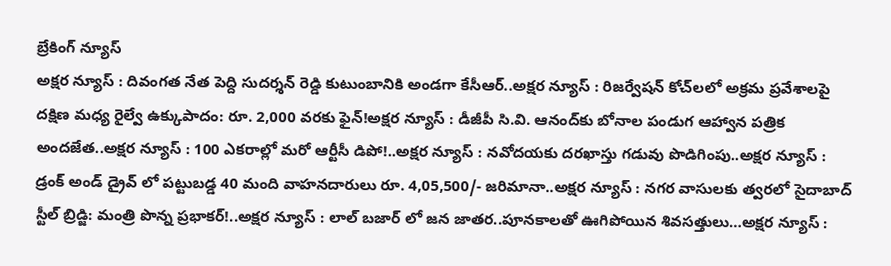బ్రేకింగ్ న్యూస్
అక్షర న్యూస్ : దివంగత నేత పెద్ది సుదర్శన్ రెడ్డి కుటుంబానికి అండగా కేసీఆర్..అక్షర న్యూస్ : రిజర్వేషన్ కోచ్‌లలో అక్రమ ప్రవేశాలపై దక్షిణ మధ్య రైల్వే ఉక్కుపాదం: రూ. 2,000 వరకు ఫైన్!అక్షర న్యూస్ : డీజీపీ సి.వి. ఆనంద్‌కు బోనాల పండుగ ఆహ్వాన పత్రిక అందజేత..అక్షర న్యూస్ : 100 ఎకరాల్లో మరో ఆర్టీసీ డిపో!..అక్షర న్యూస్ : నవోదయకు దరఖాస్తు గడువు పొడిగింపు..అక్షర న్యూస్ : డ్రంక్ అండ్ డ్రైవ్ లో పట్టుబడ్డ 40 మంది వాహనదారులు రూ. 4,05,500/- జరిమానా..అక్షర న్యూస్ : నగర వాసులకు త్వరలో సైదాబాద్ స్టీల్ బ్రిడ్జి: మంత్రి పొన్న ప్రభాకర్!..అక్షర న్యూస్ : లాల్ బజార్ లో జన జాతర..పూనకాలతో ఊగిపోయిన శివసత్తులు…అక్షర న్యూస్ :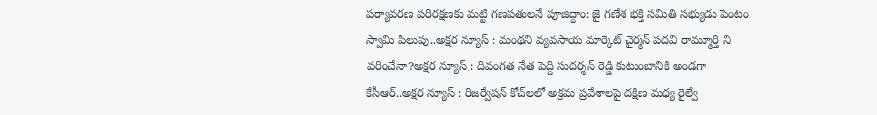పర్యావరణ పరిరక్షణకు మట్టి గణపతులనే పూజిద్దాం: జై గణేశ భక్తి సమితి సభ్యుడు పెంటం స్వామి పిలుపు..అక్షర న్యూస్ : మంథని వ్యవసాయ మార్కెట్ చైర్మన్ పదవి రామ్మూర్తి ని వరించేనా?అక్షర న్యూస్ : దివంగత నేత పెద్ది సుదర్శన్ రెడ్డి కుటుంబానికి అండగా కేసీఆర్..అక్షర న్యూస్ : రిజర్వేషన్ కోచ్‌లలో అక్రమ ప్రవేశాలపై దక్షిణ మధ్య రైల్వే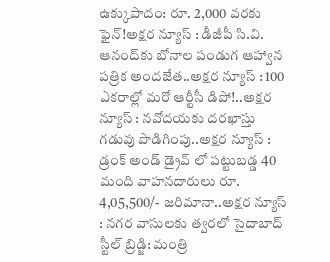ఉక్కుపాదం: రూ. 2,000 వరకు ఫైన్!అక్షర న్యూస్ : డీజీపీ సి.వి. ఆనంద్‌కు బోనాల పండుగ ఆహ్వాన పత్రిక అందజేత..అక్షర న్యూస్ : 100 ఎకరాల్లో మరో ఆర్టీసీ డిపో!..అక్షర న్యూస్ : నవోదయకు దరఖాస్తు గడువు పొడిగింపు..అక్షర న్యూస్ : డ్రంక్ అండ్ డ్రైవ్ లో పట్టుబడ్డ 40 మంది వాహనదారులు రూ. 4,05,500/- జరిమానా..అక్షర న్యూస్ : నగర వాసులకు త్వరలో సైదాబాద్ స్టీల్ బ్రిడ్జి: మంత్రి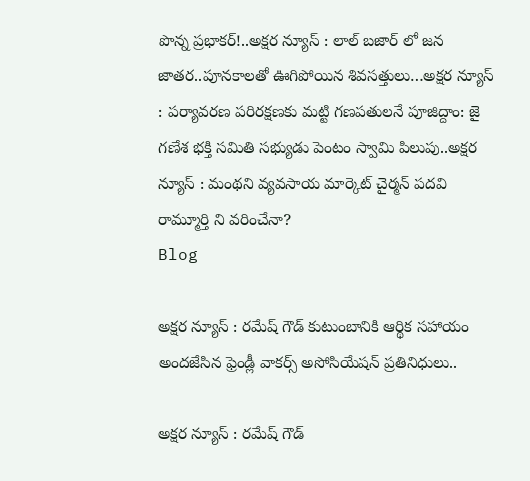పొన్న ప్రభాకర్!..అక్షర న్యూస్ : లాల్ బజార్ లో జన జాతర..పూనకాలతో ఊగిపోయిన శివసత్తులు…అక్షర న్యూస్ : పర్యావరణ పరిరక్షణకు మట్టి గణపతులనే పూజిద్దాం: జై గణేశ భక్తి సమితి సభ్యుడు పెంటం స్వామి పిలుపు..అక్షర న్యూస్ : మంథని వ్యవసాయ మార్కెట్ చైర్మన్ పదవి రామ్మూర్తి ని వరించేనా?
Blog

అక్షర న్యూస్ : రమేష్ గౌడ్ కుటుంబానికి ఆర్థిక సహాయం అందజేసిన ఫ్రెండ్లీ వాకర్స్ అసోసియేషన్ ప్రతినిధులు..

అక్షర న్యూస్ : రమేష్ గౌడ్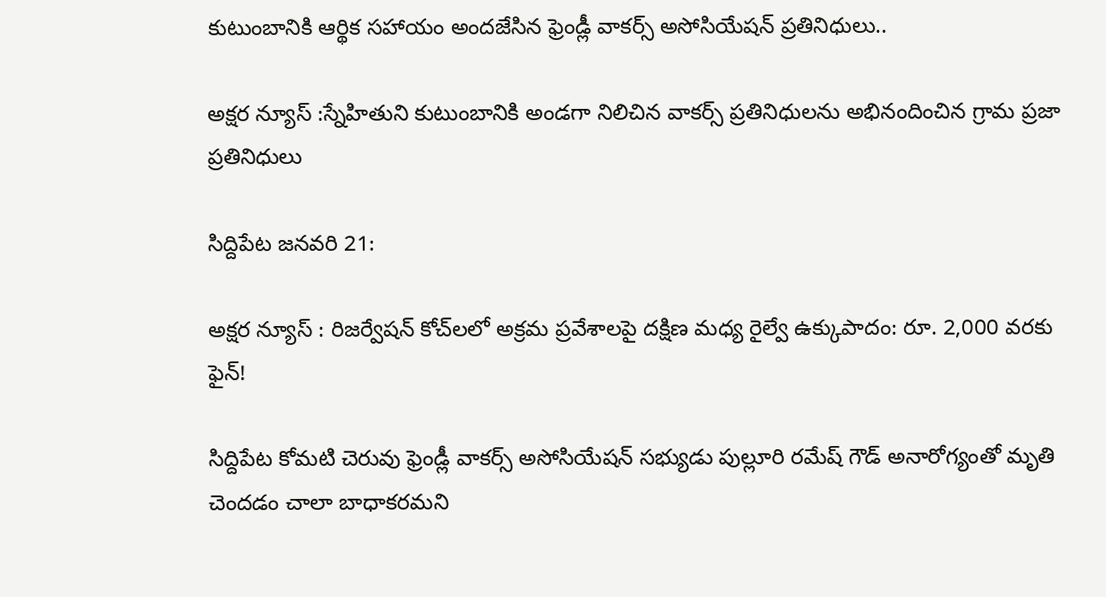కుటుంబానికి ఆర్థిక సహాయం అందజేసిన ఫ్రెండ్లీ వాకర్స్ అసోసియేషన్ ప్రతినిధులు..

అక్షర న్యూస్ :స్నేహితుని కుటుంబానికి అండగా నిలిచిన వాకర్స్ ప్రతినిధులను అభినందించిన గ్రామ ప్రజా ప్రతినిధులు

సిద్దిపేట జనవరి 21:

అక్షర న్యూస్ : రిజర్వేషన్ కోచ్‌లలో అక్రమ ప్రవేశాలపై దక్షిణ మధ్య రైల్వే ఉక్కుపాదం: రూ. 2,000 వరకు ఫైన్!

సిద్దిపేట కోమటి చెరువు ఫ్రెండ్లీ వాకర్స్ అసోసియేషన్ సభ్యుడు పుల్లూరి రమేష్ గౌడ్ అనారోగ్యంతో మృతి చెందడం చాలా బాధాకరమని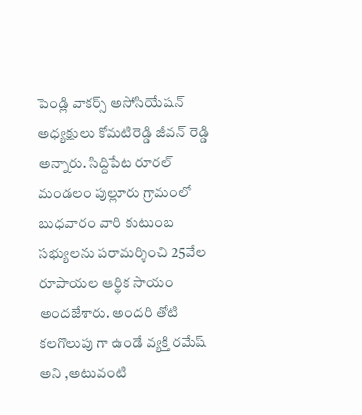పెండ్లి వాకర్స్ అసోసియేషన్ అధ్యక్షులు కోమటిరెడ్డి జీవన్ రెడ్డి అన్నారు. సిద్దిపేట రూరల్ మండలం పుల్లూరు గ్రామంలో బుధవారం వారి కుటుంబ సభ్యులను పరామర్శించి 25వేల రూపాయల ఆర్థిక సాయం అందజేశారు. అందరి తోటి కలగొలుపు గా ఉండే వ్యక్తి రమేష్ అని ,అటువంటి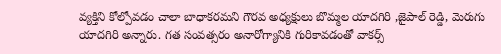వ్యక్తిని కోల్పోవడం చాలా బాధాకరమని గౌరవ అధ్యక్షులు బొమ్మల యాదగిరి ,జైపాల్ రెడ్డి, మెరుగు యాదగిరి అన్నారు. గత సంవత్సరం అనారోగ్యానికి గురికావడంతో వాకర్స్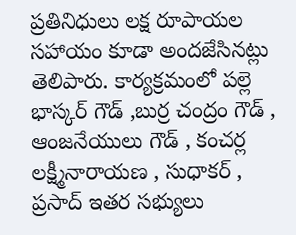ప్రతినిధులు లక్ష రూపాయల సహాయం కూడా అందజేసినట్లు తెలిపారు. కార్యక్రమంలో పల్లె భాస్కర్ గౌడ్ ,బుర్ర చంద్రం గౌడ్ , ఆంజనేయులు గౌడ్ , కంచర్ల లక్ష్మీనారాయణ , సుధాకర్ , ప్రసాద్ ఇతర సభ్యులు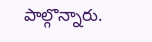పాల్గొన్నారు.